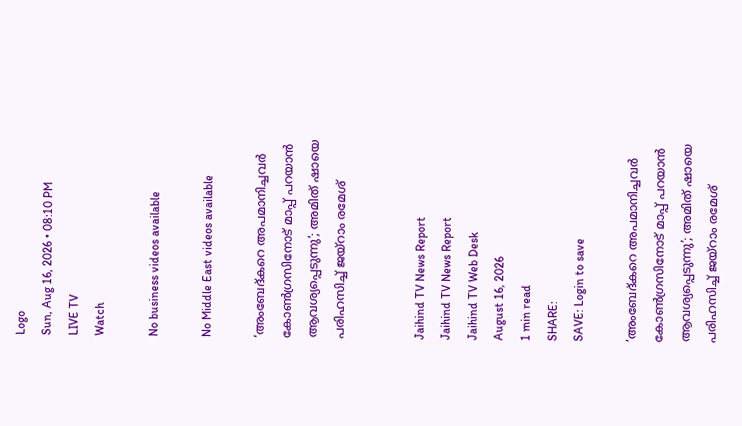Logo
Sun, Aug 16, 2026 • 08:10 PM
LIVE TV
Watch

No business videos available

No Middle East videos available

‘അംബേദ്കറെ അപമാനിച്ചവർ കോൺഗ്രസിനോട് മാപ്പ് പറയാൻ ആവശ്യപ്പെടുന്നു’; അമിത് ഷായെ പരിഹസിച്ച് ജയ്റാം രമേശ്


Jaihind TV News Report
Jaihind TV News Report
Jaihind TV Web Desk
August 16, 2026
1 min read
SHARE:
SAVE: Login to save

‘അംബേദ്കറെ അപമാനിച്ചവർ കോൺഗ്രസിനോട് മാപ്പ് പറയാൻ ആവശ്യപ്പെടുന്നു’; അമിത് ഷായെ പരിഹസിച്ച് ജയ്റാം രമേശ്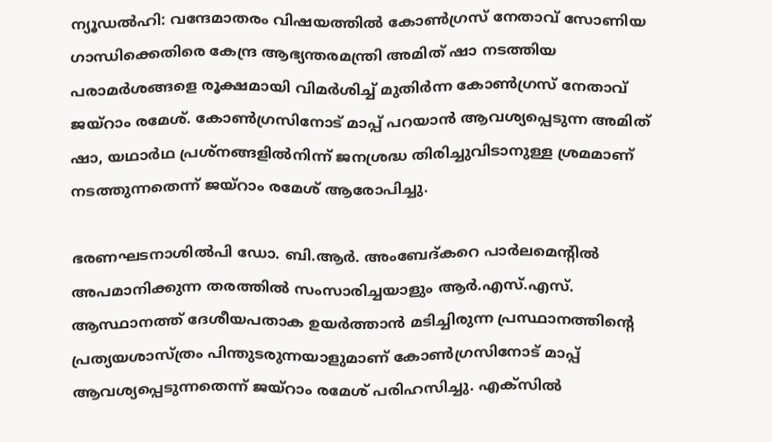ന്യൂഡൽഹി: വന്ദേമാതരം വിഷയത്തിൽ കോൺഗ്രസ് നേതാവ് സോണിയ ഗാന്ധിക്കെതിരെ കേന്ദ്ര ആഭ്യന്തരമന്ത്രി അമിത് ഷാ നടത്തിയ പരാമർശങ്ങളെ രൂക്ഷമായി വിമർശിച്ച് മുതിർന്ന കോൺഗ്രസ് നേതാവ് ജയ്റാം രമേശ്. കോൺഗ്രസിനോട് മാപ്പ് പറയാൻ ആവശ്യപ്പെടുന്ന അമിത് ഷാ, യഥാർഥ പ്രശ്നങ്ങളിൽനിന്ന് ജനശ്രദ്ധ തിരിച്ചുവിടാനുള്ള ശ്രമമാണ് നടത്തുന്നതെന്ന് ജയ്റാം രമേശ് ആരോപിച്ചു.

ഭരണഘടനാശിൽപി ഡോ. ബി.ആർ. അംബേദ്കറെ പാർലമെന്റിൽ അപമാനിക്കുന്ന തരത്തിൽ സംസാരിച്ചയാളും ആർ.എസ്.എസ്. ആസ്ഥാനത്ത് ദേശീയപതാക ഉയർത്താൻ മടിച്ചിരുന്ന പ്രസ്ഥാനത്തിന്റെ പ്രത്യയശാസ്ത്രം പിന്തുടരുന്നയാളുമാണ് കോൺഗ്രസിനോട് മാപ്പ് ആവശ്യപ്പെടുന്നതെന്ന് ജയ്റാം രമേശ് പരിഹസിച്ചു. എക്സിൽ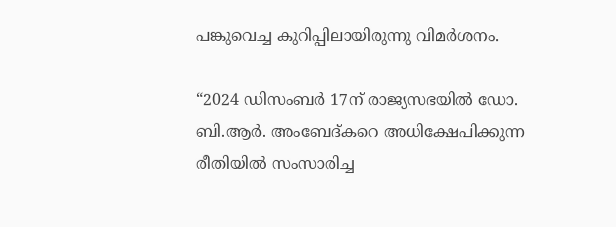പങ്കുവെച്ച കുറിപ്പിലായിരുന്നു വിമർശനം.

“2024 ഡിസംബർ 17ന് രാജ്യസഭയിൽ ഡോ. ബി.ആർ. അംബേദ്കറെ അധിക്ഷേപിക്കുന്ന രീതിയിൽ സംസാരിച്ച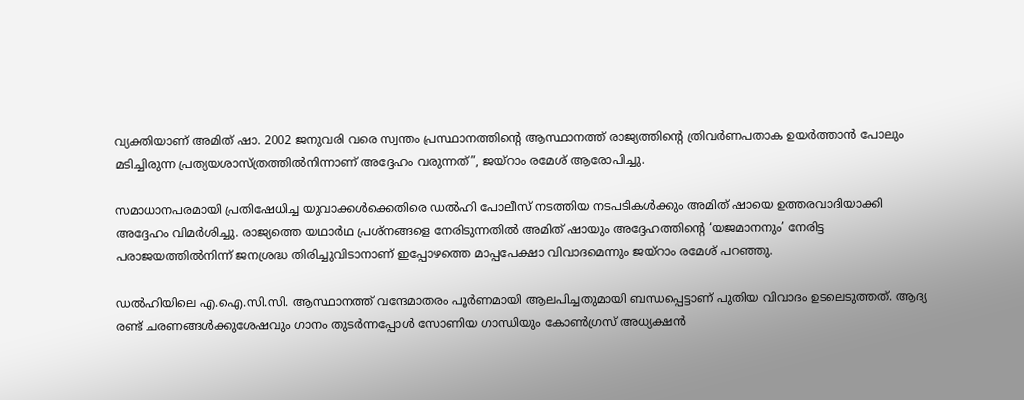വ്യക്തിയാണ് അമിത് ഷാ. 2002 ജനുവരി വരെ സ്വന്തം പ്രസ്ഥാനത്തിന്റെ ആസ്ഥാനത്ത് രാജ്യത്തിന്റെ ത്രിവർണപതാക ഉയർത്താൻ പോലും മടിച്ചിരുന്ന പ്രത്യയശാസ്ത്രത്തിൽനിന്നാണ് അദ്ദേഹം വരുന്നത്”, ജയ്റാം രമേശ് ആരോപിച്ചു.

സമാധാനപരമായി പ്രതിഷേധിച്ച യുവാക്കൾക്കെതിരെ ഡൽഹി പോലീസ് നടത്തിയ നടപടികൾക്കും അമിത് ഷായെ ഉത്തരവാദിയാക്കി അദ്ദേഹം വിമർശിച്ചു. രാജ്യത്തെ യഥാർഥ പ്രശ്നങ്ങളെ നേരിടുന്നതിൽ അമിത് ഷായും അദ്ദേഹത്തിന്റെ ‘യജമാനനും’ നേരിട്ട പരാജയത്തിൽനിന്ന് ജനശ്രദ്ധ തിരിച്ചുവിടാനാണ് ഇപ്പോഴത്തെ മാപ്പപേക്ഷാ വിവാദമെന്നും ജയ്റാം രമേശ് പറഞ്ഞു.

ഡൽഹിയിലെ എ.ഐ.സി.സി. ആസ്ഥാനത്ത് വന്ദേമാതരം പൂർണമായി ആലപിച്ചതുമായി ബന്ധപ്പെട്ടാണ് പുതിയ വിവാദം ഉടലെടുത്തത്. ആദ്യ രണ്ട് ചരണങ്ങൾക്കുശേഷവും ഗാനം തുടർന്നപ്പോൾ സോണിയ ഗാന്ധിയും കോൺഗ്രസ് അധ്യക്ഷൻ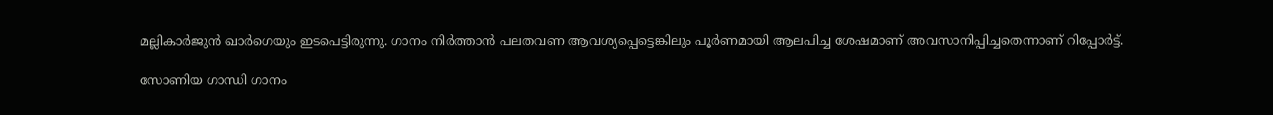മല്ലികാർജുൻ ഖാർഗെയും ഇടപെട്ടിരുന്നു. ഗാനം നിർത്താൻ പലതവണ ആവശ്യപ്പെട്ടെങ്കിലും പൂർണമായി ആലപിച്ച ശേഷമാണ് അവസാനിപ്പിച്ചതെന്നാണ് റിപ്പോർട്ട്.

സോണിയ ഗാന്ധി ഗാനം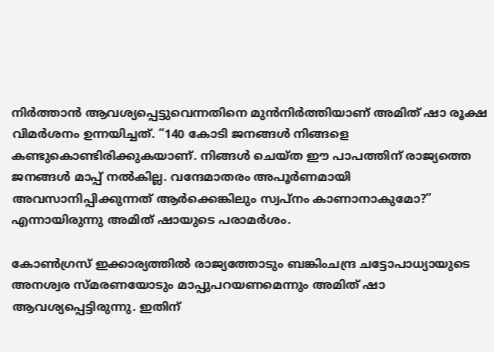നിർത്താൻ ആവശ്യപ്പെട്ടുവെന്നതിനെ മുൻനിർത്തിയാണ് അമിത് ഷാ രൂക്ഷ വിമർശനം ഉന്നയിച്ചത്. “140 കോടി ജനങ്ങൾ നിങ്ങളെ കണ്ടുകൊണ്ടിരിക്കുകയാണ്. നിങ്ങൾ ചെയ്ത ഈ പാപത്തിന് രാജ്യത്തെ ജനങ്ങൾ മാപ്പ് നൽകില്ല. വന്ദേമാതരം അപൂർണമായി അവസാനിപ്പിക്കുന്നത് ആർക്കെങ്കിലും സ്വപ്നം കാണാനാകുമോ?” എന്നായിരുന്നു അമിത് ഷായുടെ പരാമർശം.

കോൺഗ്രസ് ഇക്കാര്യത്തിൽ രാജ്യത്തോടും ബങ്കിംചന്ദ്ര ചട്ടോപാധ്യായുടെ അനശ്വര സ്മരണയോടും മാപ്പുപറയണമെന്നും അമിത് ഷാ ആവശ്യപ്പെട്ടിരുന്നു. ഇതിന്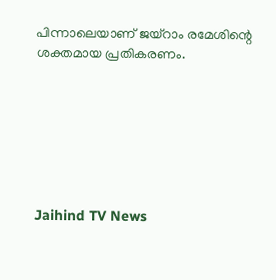പിന്നാലെയാണ് ജയ്റാം രമേശിന്റെ ശക്തമായ പ്രതികരണം.







Jaihind TV News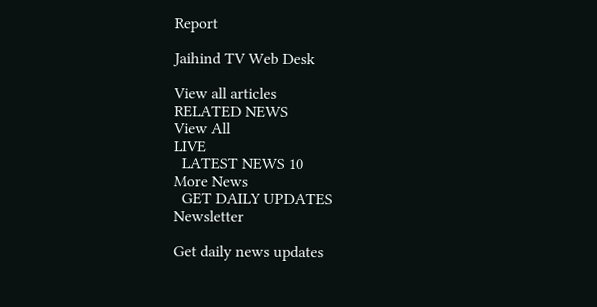Report

Jaihind TV Web Desk

View all articles
RELATED NEWS
View All
LIVE
  LATEST NEWS 10
More News
  GET DAILY UPDATES
Newsletter

Get daily news updates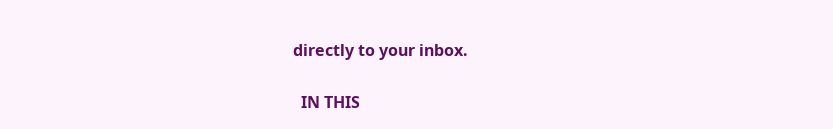directly to your inbox.

  IN THIS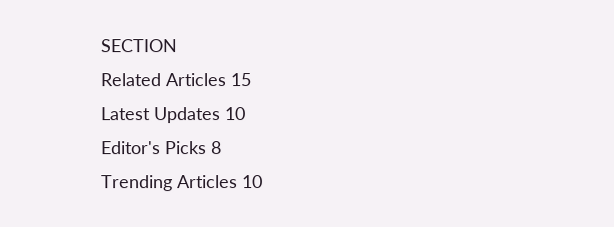SECTION
Related Articles 15
Latest Updates 10
Editor's Picks 8
Trending Articles 10